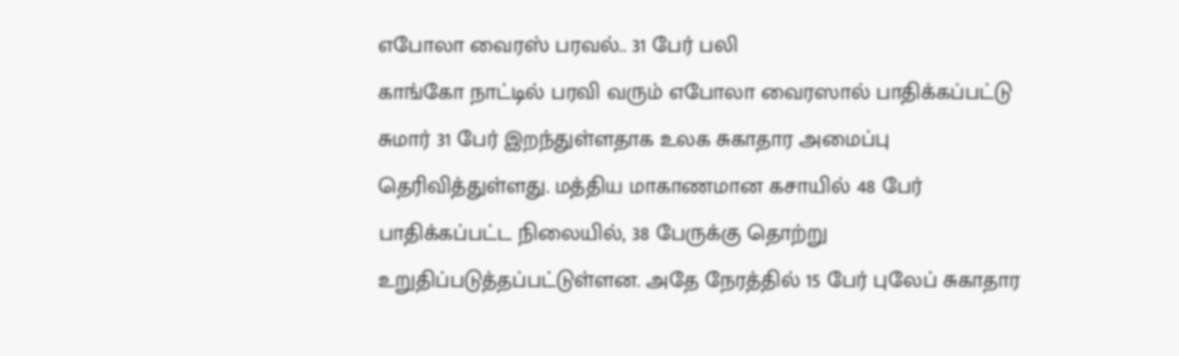எபோலா வைரஸ் பரவல்.. 31 பேர் பலி
காங்கோ நாட்டில் பரவி வரும் எபோலா வைரஸால் பாதிக்கப்பட்டு சுமார் 31 பேர் இறந்துள்ளதாக உலக சுகாதார அமைப்பு தெரிவித்துள்ளது. மத்திய மாகாணமான கசாயில் 48 பேர் பாதிக்கப்பட்ட நிலையில், 38 பேருக்கு தொற்று உறுதிப்படுத்தப்பட்டுள்ளன. அதே நேரத்தில் 15 பேர் புலேப் சுகாதார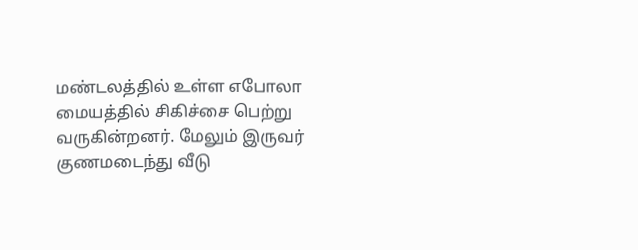மண்டலத்தில் உள்ள எபோலா மையத்தில் சிகிச்சை பெற்று வருகின்றனர். மேலும் இருவர் குணமடைந்து வீடு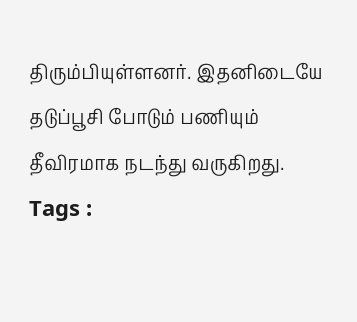திரும்பியுள்ளனர். இதனிடையே தடுப்பூசி போடும் பணியும் தீவிரமாக நடந்து வருகிறது.
Tags :